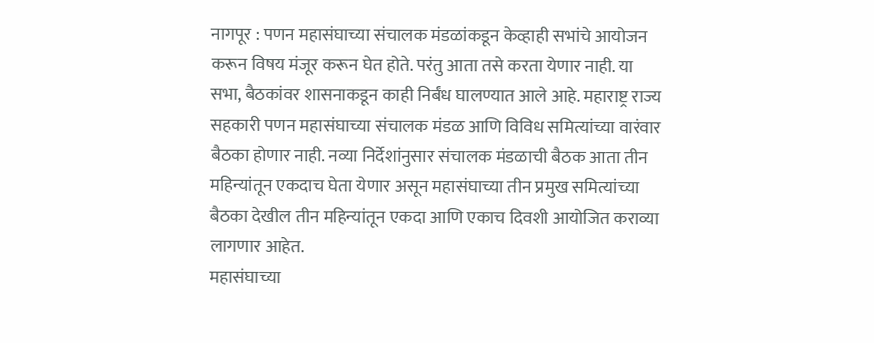नागपूर : पणन महासंघाच्या संचालक मंडळांकडून केव्हाही सभांचे आयोजन करून विषय मंजूर करून घेत होते. परंतु आता तसे करता येणार नाही. या सभा, बैठकांवर शासनाकडून काही निर्बंध घालण्यात आले आहे. महाराष्ट्र राज्य सहकारी पणन महासंघाच्या संचालक मंडळ आणि विविध समित्यांच्या वारंवार बैठका होणार नाही. नव्या निर्देशांनुसार संचालक मंडळाची बैठक आता तीन महिन्यांतून एकदाच घेता येणार असून महासंघाच्या तीन प्रमुख समित्यांच्या बैठका देखील तीन महिन्यांतून एकदा आणि एकाच दिवशी आयोजित कराव्या लागणार आहेत.
महासंघाच्या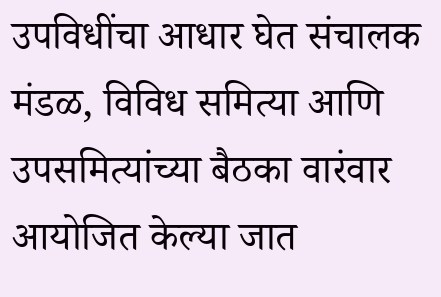उपविधींचा आधार घेत संचालक मंडळ, विविध समित्या आणि उपसमित्यांच्या बैठका वारंवार आयोजित केल्या जात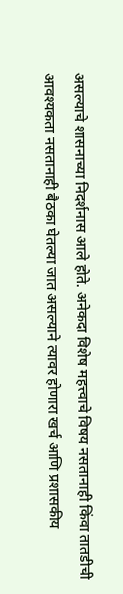असल्याचे शासनाच्या निदर्शनास आले होते. अनेकदा विशेष महत्त्वाचे विषय नसतानाही किंवा तातडीची आवश्यकता नसतानाही बैठका घेतल्या जात असल्याने त्यावर होणारा खर्च आणि प्रशासकीय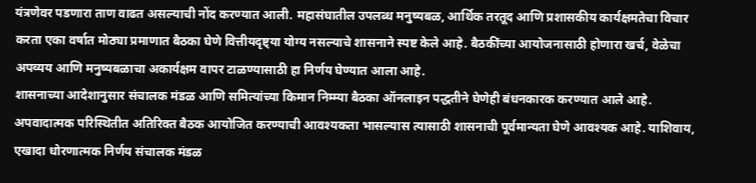यंत्रणेवर पडणारा ताण वाढत असल्याची नोंद करण्यात आली. महासंघातील उपलब्ध मनुष्यबळ, आर्थिक तरतूद आणि प्रशासकीय कार्यक्षमतेचा विचार करता एका वर्षात मोठ्या प्रमाणात बैठका घेणे वित्तीयदृष्ट्या योग्य नसल्याचे शासनाने स्पष्ट केले आहे. बैठकींच्या आयोजनासाठी होणारा खर्च, वेळेचा अपव्यय आणि मनुष्यबळाचा अकार्यक्षम वापर टाळण्यासाठी हा निर्णय घेण्यात आला आहे.
शासनाच्या आदेशानुसार संचालक मंडळ आणि समित्यांच्या किमान निम्म्या बैठका ऑनलाइन पद्धतीने घेणेही बंधनकारक करण्यात आले आहे. अपवादात्मक परिस्थितीत अतिरिक्त बैठक आयोजित करण्याची आवश्यकता भासल्यास त्यासाठी शासनाची पूर्वमान्यता घेणे आवश्यक आहे. याशिवाय, एखादा धोरणात्मक निर्णय संचालक मंडळ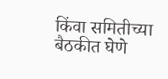किंवा समितीच्या बैठकीत घेणे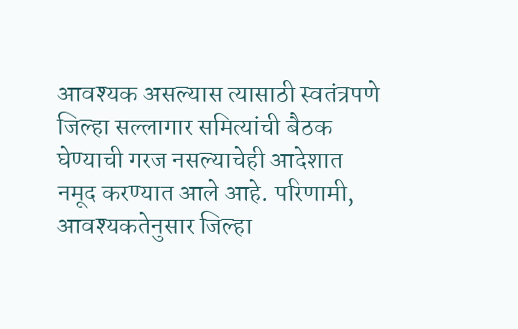आवश्यक असल्यास त्यासाठी स्वतंत्रपणे जिल्हा सल्लागार समित्यांची बैठक घेण्याची गरज नसल्याचेही आदेशात नमूद करण्यात आले आहे. परिणामी, आवश्यकतेनुसार जिल्हा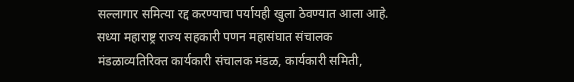सल्लागार समित्या रद्द करण्याचा पर्यायही खुला ठेवण्यात आला आहे.
सध्या महाराष्ट्र राज्य सहकारी पणन महासंघात संचालक मंडळाव्यतिरिक्त कार्यकारी संचालक मंडळ, कार्यकारी समिती,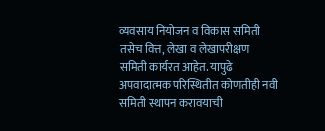व्यवसाय नियोजन व विकास समिती तसेच वित्त, लेखा व लेखापरीक्षण समिती कार्यरत आहेत. यापुढे अपवादात्मक परिस्थितीत कोणतीही नवी समिती स्थापन करावयाची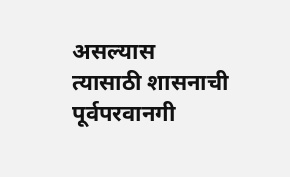असल्यास त्यासाठी शासनाची पूर्वपरवानगी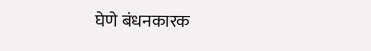घेणे बंधनकारक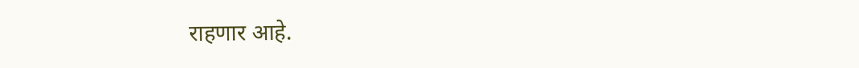राहणार आहे.